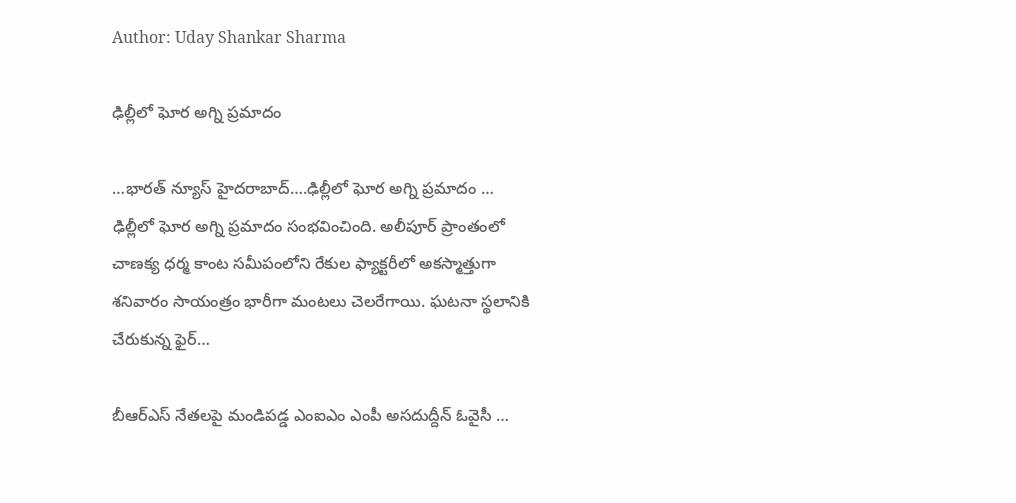Author: Uday Shankar Sharma

ఢిల్లీలో ఘోర అగ్ని ప్రమాదం

…భారత్ న్యూస్ హైదరాబాద్….ఢిల్లీలో ఘోర అగ్ని ప్రమాదం … ఢిల్లీలో ఘోర అగ్ని ప్రమాదం సంభవించింది. అలీపూర్‌ ప్రాంతంలో చాణక్య ధర్మ కాంట సమీపంలోని రేకుల ఫ్యాక్టరీలో అకస్మాత్తుగా శనివారం సాయంత్రం భారీగా మంటలు చెలరేగాయి. ఘటనా స్థలానికి చేరుకున్న ఫైర్…

బీఆర్ఎస్ నేతలపై మండిపడ్డ ఎంఐఎం ఎంపీ అసదుద్దీన్ ఓవైసీ …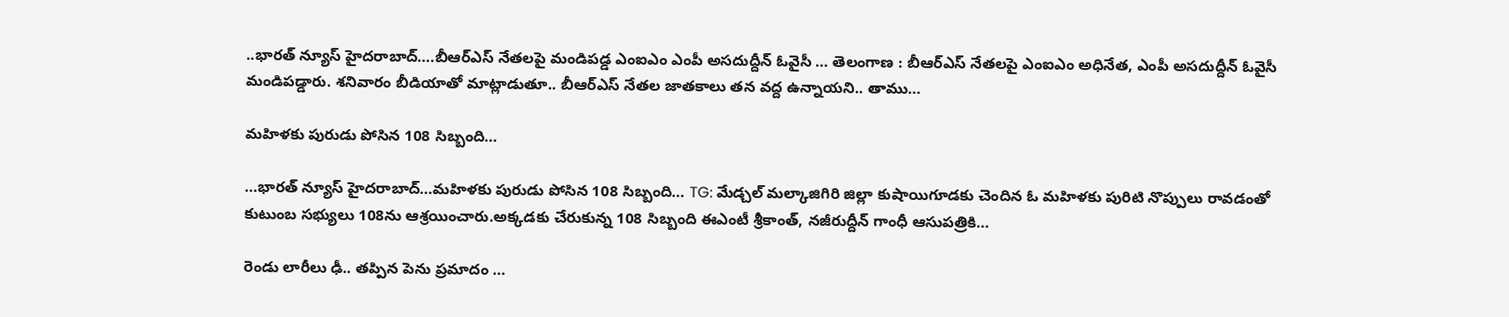..భారత్ న్యూస్ హైదరాబాద్….బీఆర్ఎస్ నేతలపై మండిపడ్డ ఎంఐఎం ఎంపీ అసదుద్దీన్ ఓవైసీ … తెలంగాణ : బీఆర్ఎస్ నేతలపై ఎంఐఎం అధినేత, ఎంపీ అసదుద్దీన్ ఓవైసీ మండిపడ్డారు. శనివారం బీడియాతో మాట్లాడుతూ.. బీఆర్ఎస్ నేతల జాతకాలు తన వద్ద ఉన్నాయని.. తాము…

మహిళకు పురుడు పోసిన 108 సిబ్బంది…

…భారత్ న్యూస్ హైదరాబాద్…మహిళకు పురుడు పోసిన 108 సిబ్బంది… TG: మేడ్చల్ మల్కాజిగిరి జిల్లా కుషాయిగూడకు చెందిన ఓ మహిళకు పురిటి నొప్పులు రావడంతో కుటుంబ సభ్యులు 108ను ఆశ్రయించారు.అక్కడకు చేరుకున్న 108 సిబ్బంది ఈఎంటీ శ్రీకాంత్, నజీరుద్దీన్ గాంధీ ఆసుపత్రికి…

రెండు లారీలు ఢీ.. తప్పిన పెను ప్రమాదం …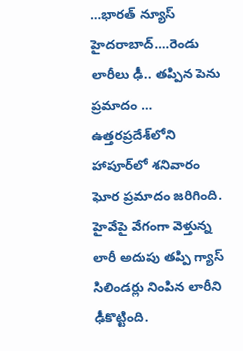…భారత్ న్యూస్ హైదరాబాద్….రెండు లారీలు ఢీ.. తప్పిన పెను ప్రమాదం … ఉత్తరప్రదేశ్‌లోని హాపూర్‌లో శనివారం ఘోర ప్రమాదం జరిగింది. హైవేపై వేగంగా వెళ్తున్న లారీ అదుపు తప్పి గ్యాస్ సిలిండర్లు నింపిన లారీని ఢీకొట్టింది.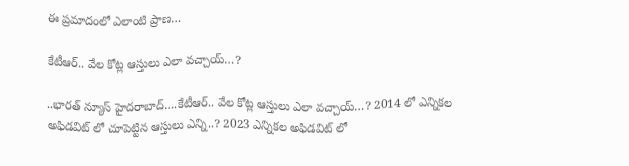ఈ ప్రమాదంలో ఎలాంటి ప్రాణ…

కేటీఆర్.. వేల కోట్ల ఆస్తులు ఎలా వచ్చాయ్…?

..భారత్ న్యూస్ హైదరాబాద్….కేటీఆర్.. వేల కోట్ల ఆస్తులు ఎలా వచ్చాయ్…? 2014 లో ఎన్నికల అఫిడవిట్ లో చూపెట్టిన ఆస్తులు ఎన్ని..? 2023 ఎన్నికల అఫిడవిట్ లో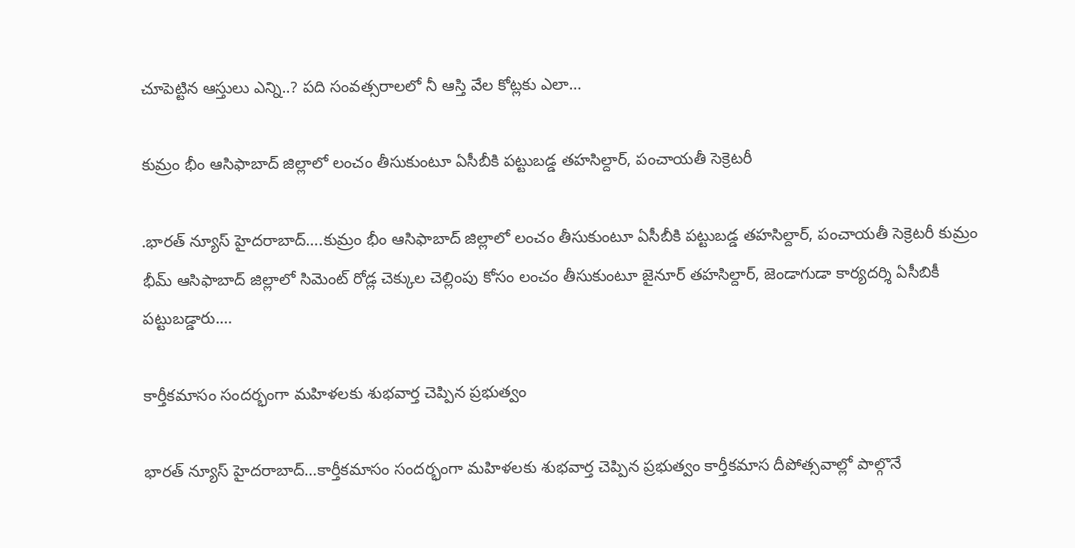చూపెట్టిన ఆస్తులు ఎన్ని..? పది సంవత్సరాలలో నీ ఆస్తి వేల కోట్లకు ఎలా…

కుమ్రం భీం ఆసిఫాబాద్ జిల్లాలో లంచం తీసుకుంటూ ఏసీబీకి పట్టుబడ్డ తహసిల్దార్, పంచాయతీ సెక్రెటరీ

.భారత్ న్యూస్ హైదరాబాద్….కుమ్రం భీం ఆసిఫాబాద్ జిల్లాలో లంచం తీసుకుంటూ ఏసీబీకి పట్టుబడ్డ తహసిల్దార్, పంచాయతీ సెక్రెటరీ కుమ్రం భీమ్ ఆసిఫాబాద్ జిల్లాలో సిమెంట్ రోడ్ల చెక్కుల చెల్లింపు కోసం లంచం తీసుకుంటూ జైనూర్ తహసిల్దార్, జెండాగుడా కార్యదర్శి ఏసీబికీ పట్టుబడ్డారు.…

కార్తీకమాసం సందర్భంగా మహిళలకు శుభవార్త చెప్పిన ప్రభుత్వం

భారత్ న్యూస్ హైదరాబాద్…కార్తీకమాసం సందర్భంగా మహిళలకు శుభవార్త చెప్పిన ప్రభుత్వం కార్తీకమాస దీపోత్సవాల్లో పాల్గొనే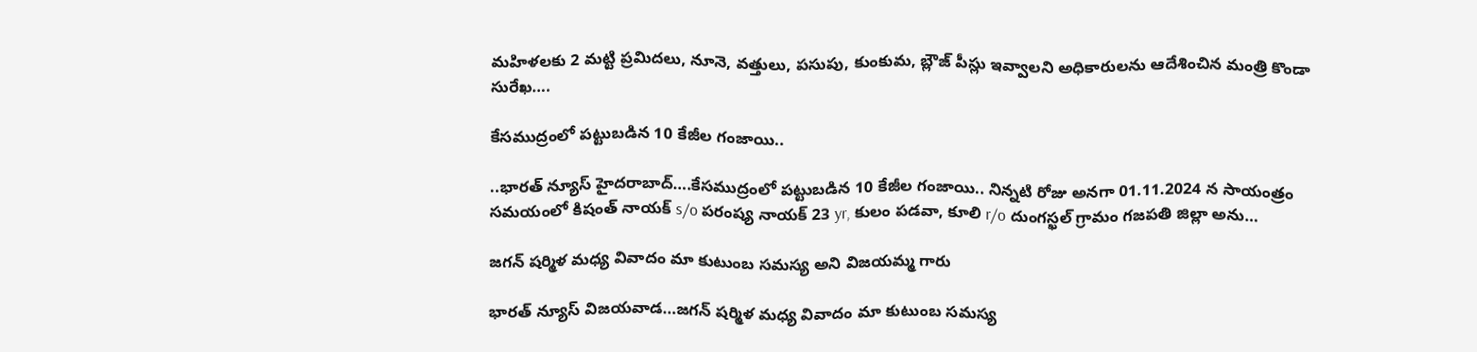మహిళలకు 2 మట్టి ప్రమిదలు, నూనె, వత్తులు, పసుపు, కుంకుమ, బ్లౌజ్ పీస్లు ఇవ్వాలని అధికారులను ఆదేశించిన మంత్రి కొండా సురేఖ….

కేసముద్రంలో పట్టుబడిన 10 కేజీల గంజాయి..

..భారత్ న్యూస్ హైదరాబాద్….కేసముద్రంలో పట్టుబడిన 10 కేజీల గంజాయి.. నిన్నటి రోజు అనగా 01.11.2024 న సాయంత్రం సమయంలో కిషంత్ నాయక్ s/o పరంష్య నాయక్ 23 yr, కులం పడవా, కూలి r/o దుంగస్ఖల్ గ్రామం గజపతి జిల్లా అను…

జగన్ షర్మిళ మధ్య వివాదం మా కుటుంబ సమస్య అని విజయమ్మ గారు

భారత్ న్యూస్ విజయవాడ…జగన్ షర్మిళ మధ్య వివాదం మా కుటుంబ సమస్య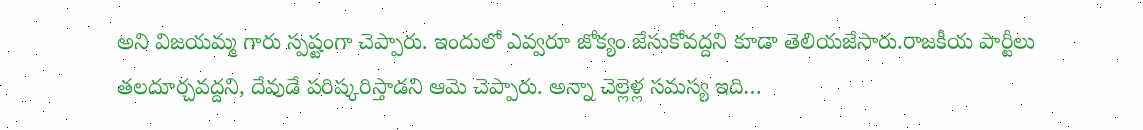అని విజయమ్మ గారు స్పష్టంగా చెప్పారు. ఇందులో ఎవ్వరూ జోక్యం జేసుకోవద్దని కూడా తెలియజేసారు.రాజకీయ పార్టీలు తలదూర్చవద్దని, దేవుడే పరిష్కరిస్తాడని ఆమె చెప్పారు. అన్నా చెల్లెళ్ల సమస్య ఇది…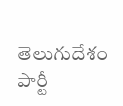తెలుగుదేశం పార్టీ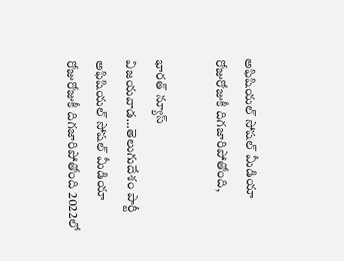అఫిషియల్ సోషల్ మీడియా రోజురోజుకీ దిగజారిపోతోంది,

భారత్ న్యూస్ విజయవాడ…తెలుగుదేశం పార్టీ అఫిషియల్ సోషల్ మీడియా రోజురోజుకీ దిగజారిపోతోంది 2022లో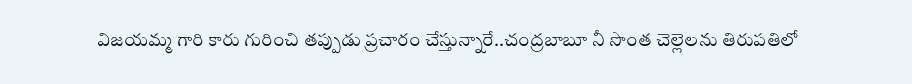విజయమ్మ గారి కారు గురించి తప్పుడు ప్రచారం చేస్తున్నారే..చంద్ర‌బాబూ నీ సొంత చెల్లెలను తిరుపతిలో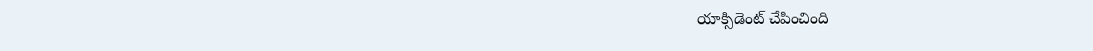యాక్సిడెంట్ చేపించింది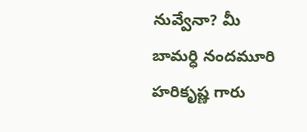నువ్వేనా? మీ బామర్ధి నందమూరి హరికృష్ణ గారు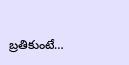బ్ర‌తికుంటే…